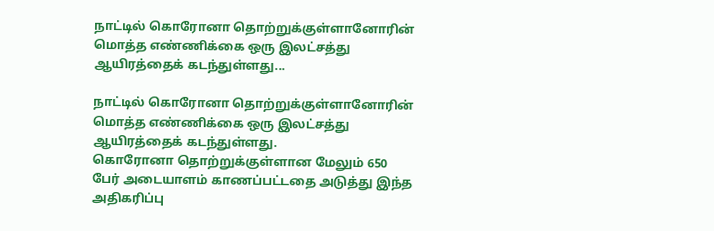நாட்டில் கொரோனா தொற்றுக்குள்ளானோரின் மொத்த எண்ணிக்கை ஒரு இலட்சத்து ஆயிரத்தைக் கடந்துள்ளது...

நாட்டில் கொரோனா தொற்றுக்குள்ளானோரின் மொத்த எண்ணிக்கை ஒரு இலட்சத்து ஆயிரத்தைக் கடந்துள்ளது.
கொரோனா தொற்றுக்குள்ளான மேலும் 650 பேர் அடையாளம் காணப்பட்டதை அடுத்து இந்த அதிகரிப்பு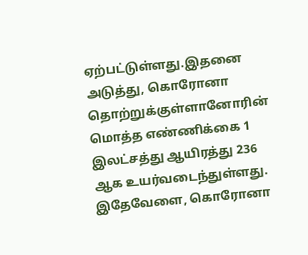ஏற்பட்டுள்ளது.இதனை அடுத்து, கொரோனா தொற்றுக்குள்ளானோரின் மொத்த எண்ணிக்கை 1 இலட்சத்து ஆயிரத்து 236 ஆக உயர்வடைந்துள்ளது.
இதேவேளை, கொரோனா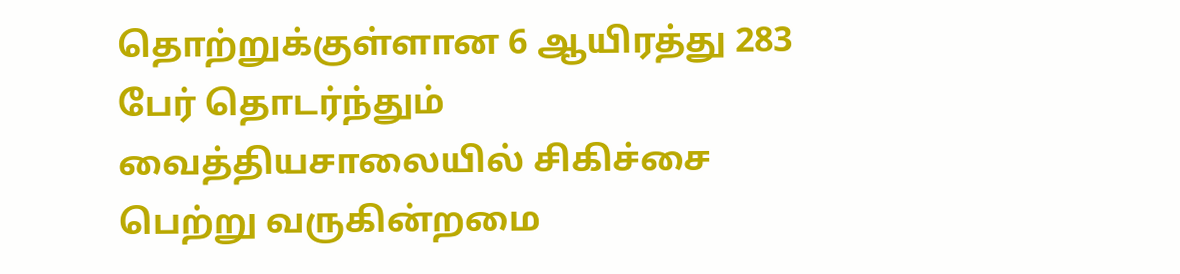தொற்றுக்குள்ளான 6 ஆயிரத்து 283 பேர் தொடர்ந்தும் வைத்தியசாலையில் சிகிச்சை பெற்று வருகின்றமை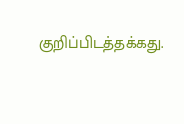குறிப்பிடத்தக்கது.